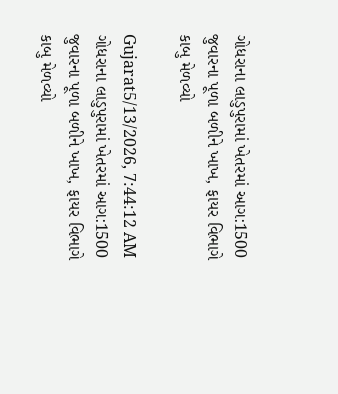ગોધરાના લાડુપુરામાં ખેતરમાં આગ:1500 જુવારના પૂળા બળીને ખાખ, ફાયર વિભાગે કાબુ મેળવ્યો

Gujarat5/13/2026, 7:44:12 AM
ગોધરાના લાડુપુરામાં ખેતરમાં આગ:1500 જુવારના પૂળા બળીને ખાખ, ફાયર વિભાગે કાબુ મેળવ્યો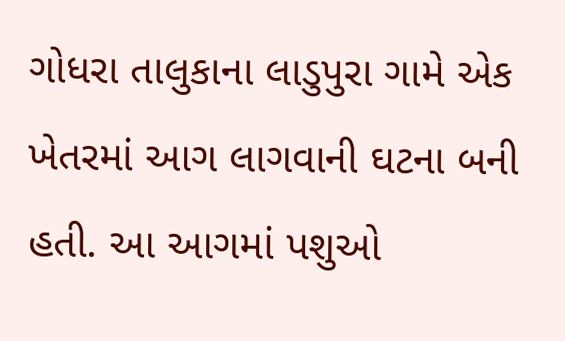ગોધરા તાલુકાના લાડુપુરા ગામે એક ખેતરમાં આગ લાગવાની ઘટના બની હતી. આ આગમાં પશુઓ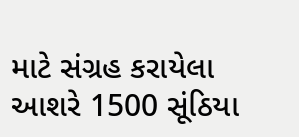માટે સંગ્રહ કરાયેલા આશરે 1500 સૂંઠિયા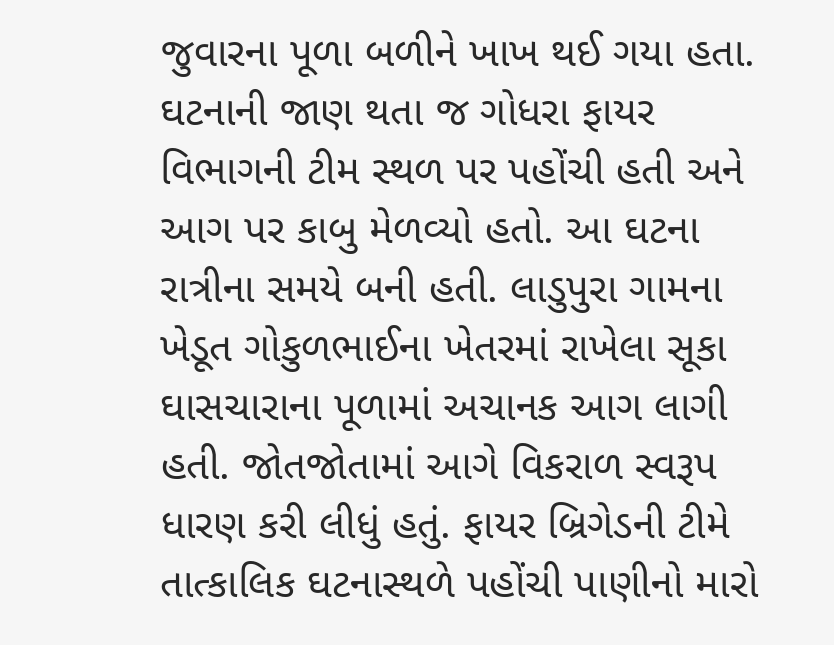જુવારના પૂળા બળીને ખાખ થઈ ગયા હતા. ઘટનાની જાણ થતા જ ગોધરા ફાયર વિભાગની ટીમ સ્થળ પર પહોંચી હતી અને આગ પર કાબુ મેળવ્યો હતો. આ ઘટના રાત્રીના સમયે બની હતી. લાડુપુરા ગામના ખેડૂત ગોકુળભાઈના ખેતરમાં રાખેલા સૂકા ઘાસચારાના પૂળામાં અચાનક આગ લાગી હતી. જોતજોતામાં આગે વિકરાળ સ્વરૂપ ધારણ કરી લીધું હતું. ફાયર બ્રિગેડની ટીમે તાત્કાલિક ઘટનાસ્થળે પહોંચી પાણીનો મારો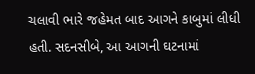ચલાવી ભારે જહેમત બાદ આગને કાબુમાં લીધી હતી. સદનસીબે, આ આગની ઘટનામાં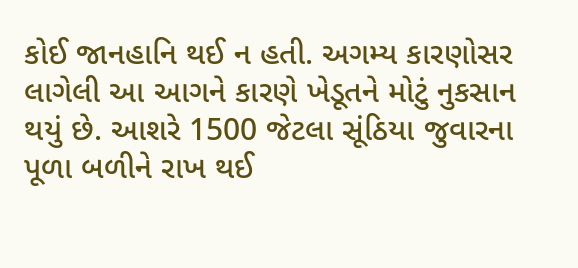કોઈ જાનહાનિ થઈ ન હતી. અગમ્ય કારણોસર લાગેલી આ આગને કારણે ખેડૂતને મોટું નુકસાન થયું છે. આશરે 1500 જેટલા સૂંઠિયા જુવારના પૂળા બળીને રાખ થઈ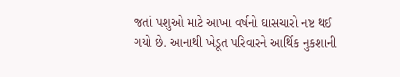જતાં પશુઓ માટે આખા વર્ષનો ઘાસચારો નષ્ટ થઈ ગયો છે. આનાથી ખેડૂત પરિવારને આર્થિક નુકશાની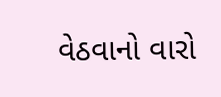વેઠવાનો વારો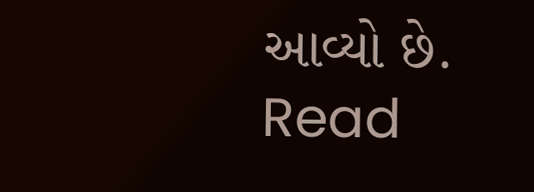આવ્યો છે.
Read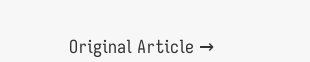Original Article →